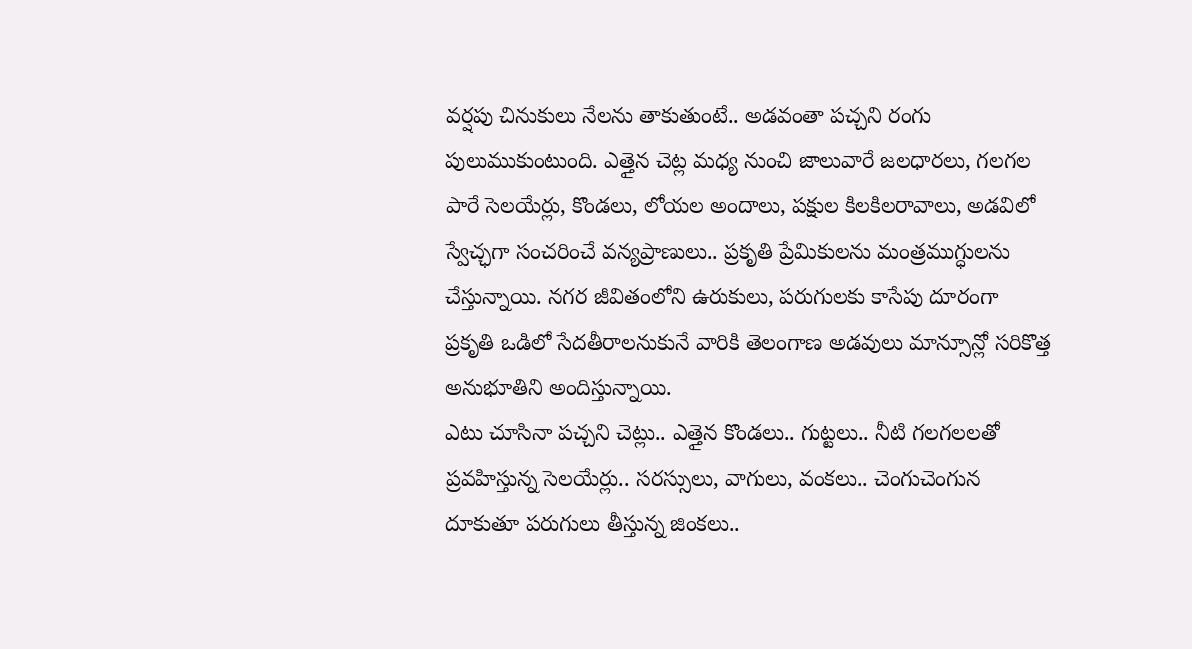వర్షపు చినుకులు నేలను తాకుతుంటే.. అడవంతా పచ్చని రంగు పులుముకుంటుంది. ఎత్తైన చెట్ల మధ్య నుంచి జాలువారే జలధారలు, గలగల పారే సెలయేర్లు, కొండలు, లోయల అందాలు, పక్షుల కిలకిలరావాలు, అడవిలో స్వేచ్ఛగా సంచరించే వన్యప్రాణులు.. ప్రకృతి ప్రేమికులను మంత్రముగ్ధులను చేస్తున్నాయి. నగర జీవితంలోని ఉరుకులు, పరుగులకు కాసేపు దూరంగా ప్రకృతి ఒడిలో సేదతీరాలనుకునే వారికి తెలంగాణ అడవులు మాన్సూన్లో సరికొత్త అనుభూతిని అందిస్తున్నాయి.
ఎటు చూసినా పచ్చని చెట్లు.. ఎత్తైన కొండలు.. గుట్టలు.. నీటి గలగలలతో ప్రవహిస్తున్న సెలయేర్లు.. సరస్సులు, వాగులు, వంకలు.. చెంగుచెంగున దూకుతూ పరుగులు తీస్తున్న జింకలు..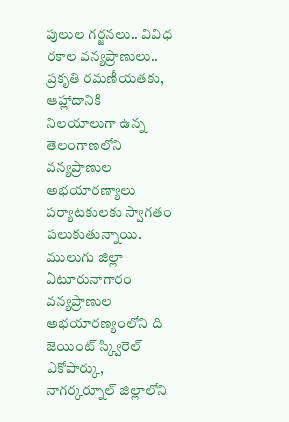పులుల గర్జనలు.. వివిధ రకాల వన్యప్రాణులు.. ప్రకృతి రమణీయతకు, ఆహ్లాదానికి నిలయాలుగా ఉన్న తెలంగాణలోని వన్యప్రాణుల అభయారణ్యాలు పర్యాటకులకు స్వాగతం పలుకుతున్నాయి. ములుగు జిల్లా ఏటూరునాగారం వన్యప్రాణుల అభయారణ్యంలోని ది జెయింట్ స్క్విరెల్ ఎకోపార్కు, నాగర్కర్నూల్ జిల్లాలోని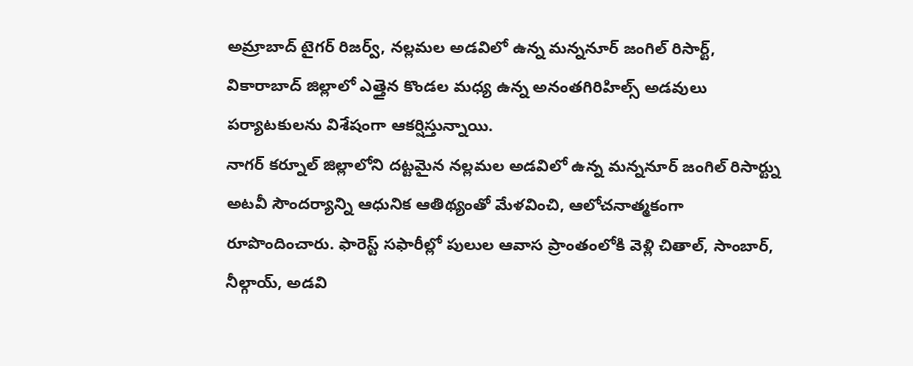అమ్రాబాద్ టైగర్ రిజర్వ్, నల్లమల అడవిలో ఉన్న మన్ననూర్ జంగిల్ రిసార్ట్, వికారాబాద్ జిల్లాలో ఎత్తైన కొండల మధ్య ఉన్న అనంతగిరిహిల్స్ అడవులు పర్యాటకులను విశేషంగా ఆకర్షిస్తున్నాయి.
నాగర్ కర్నూల్ జిల్లాలోని దట్టమైన నల్లమల అడవిలో ఉన్న మన్ననూర్ జంగిల్ రిసార్ట్ను అటవీ సౌందర్యాన్ని ఆధునిక ఆతిథ్యంతో మేళవించి, ఆలోచనాత్మకంగా రూపొందించారు. ఫారెస్ట్ సఫారీల్లో పులుల ఆవాస ప్రాంతంలోకి వెళ్లి చితాల్, సాంబార్, నీల్గాయ్, అడవి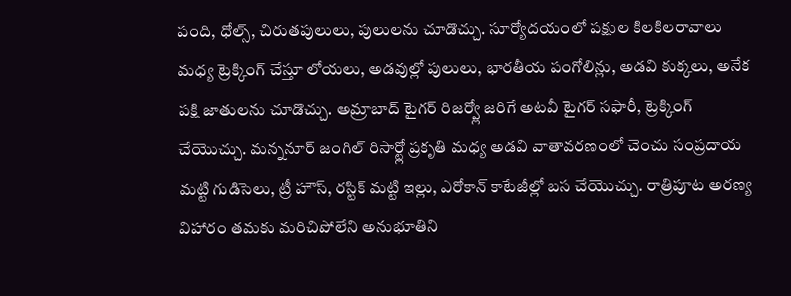పంది, ధోల్స్, చిరుతపులులు, పులులను చూడొచ్చు. సూర్యోదయంలో పక్షుల కిలకిలరావాలు మధ్య ట్రెక్కింగ్ చేస్తూ లోయలు, అడవుల్లో పులులు, భారతీయ పంగోలిన్లు, అడవి కుక్కలు, అనేక పక్షి జాతులను చూడొచ్చు. అమ్రాబాద్ టైగర్ రిజర్వ్లో జరిగే అటవీ టైగర్ సఫారీ, ట్రెక్కింగ్ చేయొచ్చు. మన్ననూర్ జంగిల్ రిసార్ట్లో ప్రకృతి మధ్య అడవి వాతావరణంలో చెంచు సంప్రదాయ మట్టి గుడిసెలు, ట్రీ హౌస్, రస్టిక్ మట్టి ఇల్లు, ఎరోకాన్ కాటేజీల్లో బస చేయొచ్చు. రాత్రిపూట అరణ్య విహారం తమకు మరిచిపోలేని అనుభూతిని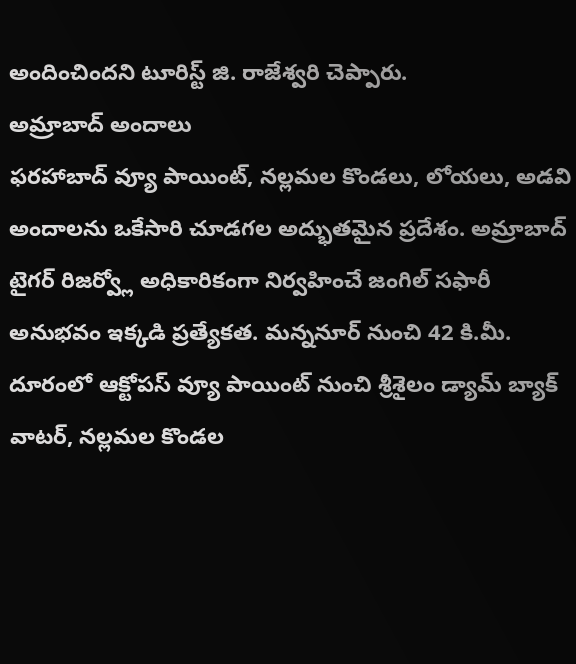అందించిందని టూరిస్ట్ జి. రాజేశ్వరి చెప్పారు.
అమ్రాబాద్ అందాలు
ఫరహాబాద్ వ్యూ పాయింట్, నల్లమల కొండలు, లోయలు, అడవి అందాలను ఒకేసారి చూడగల అద్భుతమైన ప్రదేశం. అమ్రాబాద్ టైగర్ రిజర్వ్లో అధికారికంగా నిర్వహించే జంగిల్ సఫారీ అనుభవం ఇక్కడి ప్రత్యేకత. మన్ననూర్ నుంచి 42 కి.మీ. దూరంలో ఆక్టోపస్ వ్యూ పాయింట్ నుంచి శ్రీశైలం డ్యామ్ బ్యాక్ వాటర్, నల్లమల కొండల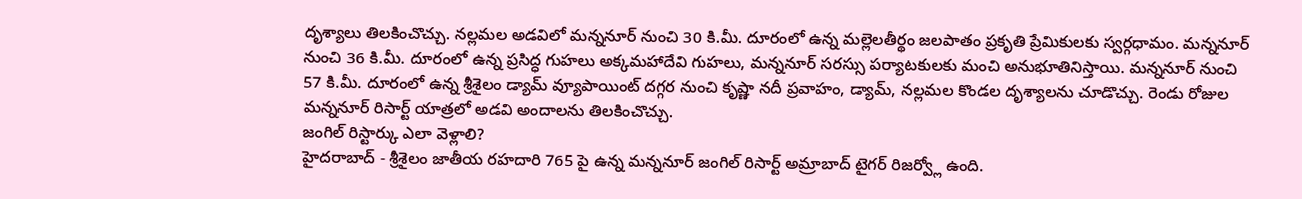దృశ్యాలు తిలకించొచ్చు. నల్లమల అడవిలో మన్ననూర్ నుంచి 30 కి.మీ. దూరంలో ఉన్న మల్లెలతీర్థం జలపాతం ప్రకృతి ప్రేమికులకు స్వర్గధామం. మన్ననూర్ నుంచి 36 కి.మీ. దూరంలో ఉన్న ప్రసిద్ధ గుహలు అక్కమహాదేవి గుహలు, మన్ననూర్ సరస్సు పర్యాటకులకు మంచి అనుభూతినిస్తాయి. మన్ననూర్ నుంచి 57 కి.మీ. దూరంలో ఉన్న శ్రీశైలం డ్యామ్ వ్యూపాయింట్ దగ్గర నుంచి కృష్ణా నదీ ప్రవాహం, డ్యామ్, నల్లమల కొండల దృశ్యాలను చూడొచ్చు. రెండు రోజుల మన్ననూర్ రిసార్ట్ యాత్రలో అడవి అందాలను తిలకించొచ్చు.
జంగిల్ రిస్టార్కు ఎలా వెళ్లాలి?
హైదరాబాద్ - శ్రీశైలం జాతీయ రహదారి 765 పై ఉన్న మన్ననూర్ జంగిల్ రిసార్ట్ అమ్రాబాద్ టైగర్ రిజర్వ్లో ఉంది.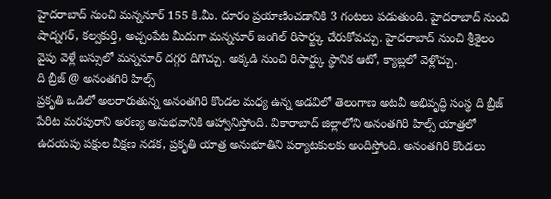హైదరాబాద్ నుంచి మన్ననూర్ 155 కి.మీ. దూరం ప్రయాణించడానికి 3 గంటలు పడుతుంది. హైదరాబాద్ నుంచి షాద్నగర్, కల్వకుర్తి, అచ్చంపేట మీదుగా మన్ననూర్ జంగిల్ రిసార్ట్కు చేరుకోవచ్చు. హైదరాబాద్ నుంచి శ్రీశైలం వైపు వెళ్లే బస్సులో మన్ననూర్ దగ్గర దిగొచ్చు. అక్కడి నుంచి రిసార్ట్కు స్థానిక ఆటో, క్యాబ్లలో వెళ్లొచ్చు.
ది బ్రీజ్ @ అనంతగిరి హిల్స్
ప్రకృతి ఒడిలో అలరారుతున్న అనంతగిరి కొండల మధ్య ఉన్న అడవిలో తెలంగాణ అటవీ అభివృద్ధి సంస్థ ది బ్రీజ్ పేరిట మరపురాని అరణ్య అనుభవానికి ఆహ్వానిస్తోంది. వికారాబాద్ జిల్లాలోని అనంతగిరి హిల్స్ యాత్రలో ఉదయపు పక్షుల వీక్షణ నడక, ప్రకృతి యాత్ర అనుభూతిని పర్యాటకులకు అందిస్తోంది. అనంతగిరి కొండలు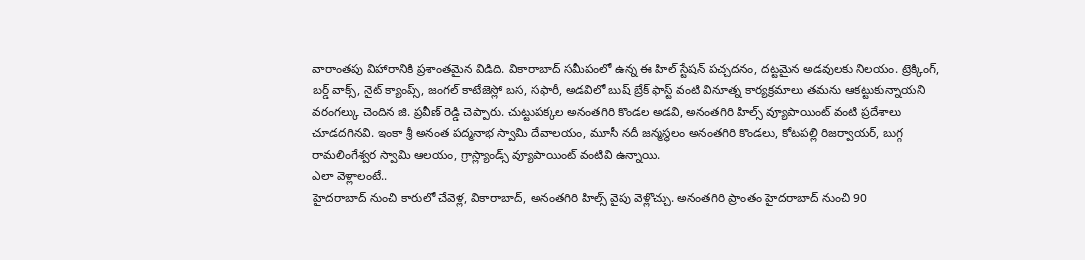వారాంతపు విహారానికి ప్రశాంతమైన విడిది. వికారాబాద్ సమీపంలో ఉన్న ఈ హిల్ స్టేషన్ పచ్చదనం, దట్టమైన అడవులకు నిలయం. ట్రెక్కింగ్, బర్డ్ వాక్స్, నైట్ క్యాంప్స్, జంగల్ కాటేజెస్లో బస, సఫారీ, అడవిలో బుష్ బ్రేక్ ఫాస్ట్ వంటి వినూత్న కార్యక్రమాలు తమను ఆకట్టుకున్నాయని వరంగల్కు చెందిన జి. ప్రవీణ్ రెడ్డి చెప్పారు. చుట్టుపక్కల అనంతగిరి కొండల అడవి, అనంతగిరి హిల్స్ వ్యూపాయింట్ వంటి ప్రదేశాలు చూడదగినవి. ఇంకా శ్రీ అనంత పద్మనాభ స్వామి దేవాలయం, మూసీ నదీ జన్మస్థలం అనంతగిరి కొండలు, కోటపల్లి రిజర్వాయర్, బుగ్గ రామలింగేశ్వర స్వామి ఆలయం, గ్రాస్ల్యాండ్స్ వ్యూపాయింట్ వంటివి ఉన్నాయి.
ఎలా వెళ్లాలంటే..
హైదరాబాద్ నుంచి కారులో చేవెళ్ల, వికారాబాద్, అనంతగిరి హిల్స్ వైపు వెళ్లొచ్చు. అనంతగిరి ప్రాంతం హైదరాబాద్ నుంచి 90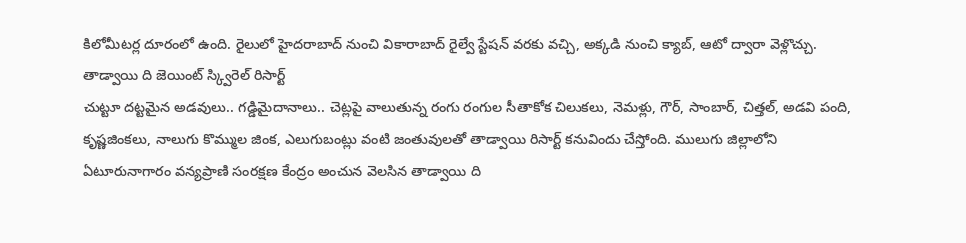కిలోమీటర్ల దూరంలో ఉంది. రైలులో హైదరాబాద్ నుంచి వికారాబాద్ రైల్వే స్టేషన్ వరకు వచ్చి, అక్కడి నుంచి క్యాబ్, ఆటో ద్వారా వెళ్లొచ్చు.
తాడ్వాయి ది జెయింట్ స్క్విరెల్ రిసార్ట్
చుట్టూ దట్టమైన అడవులు.. గడ్డిమైదానాలు.. చెట్లపై వాలుతున్న రంగు రంగుల సీతాకోక చిలుకలు, నెమళ్లు, గౌర్, సాంబార్, చిత్తల్, అడవి పంది, కృష్ణజింకలు, నాలుగు కొమ్ముల జింక, ఎలుగుబంట్లు వంటి జంతువులతో తాడ్వాయి రిసార్ట్ కనువిందు చేస్తోంది. ములుగు జిల్లాలోని ఏటూరునాగారం వన్యప్రాణి సంరక్షణ కేంద్రం అంచున వెలసిన తాడ్వాయి ది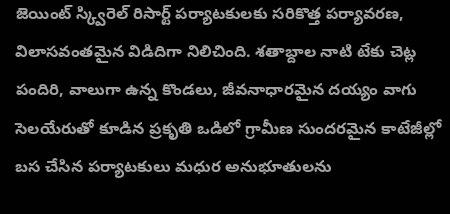జెయింట్ స్క్విరెల్ రిసార్ట్ పర్యాటకులకు సరికొత్త పర్యావరణ, విలాసవంతమైన విడిదిగా నిలిచింది. శతాబ్దాల నాటి టేకు చెట్ల పందిరి, వాలుగా ఉన్న కొండలు, జీవనాధారమైన దయ్యం వాగు సెలయేరుతో కూడిన ప్రకృతి ఒడిలో గ్రామీణ సుందరమైన కాటేజీల్లో బస చేసిన పర్యాటకులు మధుర అనుభూతులను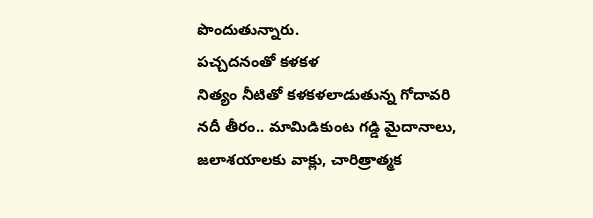పొందుతున్నారు.
పచ్చదనంతో కళకళ
నిత్యం నీటితో కళకళలాడుతున్న గోదావరి నదీ తీరం.. మామిడికుంట గడ్డి మైదానాలు, జలాశయాలకు వాక్లు, చారిత్రాత్మక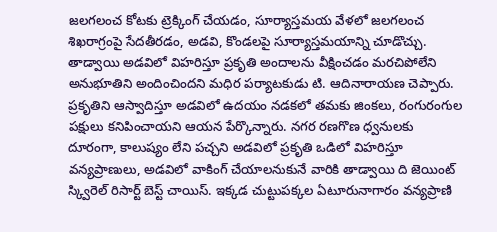జలగలంచ కోటకు ట్రెక్కింగ్ చేయడం, సూర్యాస్తమయ వేళలో జలగలంచ శిఖరాగ్రంపై సేదతీరడం, అడవి, కొండలపై సూర్యాస్తమయాన్ని చూడొచ్చు. తాడ్వాయి అడవిలో విహరిస్తూ ప్రకృతి అందాలను వీక్షించడం మరచిపోలేని అనుభూతిని అందించిందని మధిర పర్యాటకుడు టి. ఆదినారాయణ చెప్పారు.
ప్రకృతిని ఆస్వాదిస్తూ అడవిలో ఉదయం నడకలో తమకు జింకలు, రంగురంగుల పక్షులు కనిపించాయని ఆయన పేర్కొన్నారు. నగర రణగొణ ధ్వనులకు దూరంగా, కాలుష్యం లేని పచ్చని అడవిలో ప్రకృతి ఒడిలో విహరిస్తూ వన్యప్రాణులు, అడవిలో వాకింగ్ చేయాలనుకునే వారికి తాడ్వాయి ది జెయింట్ స్క్విరెల్ రిసార్ట్ బెస్ట్ చాయిస్. ఇక్కడ చుట్టుపక్కల ఏటూరునాగారం వన్యప్రాణి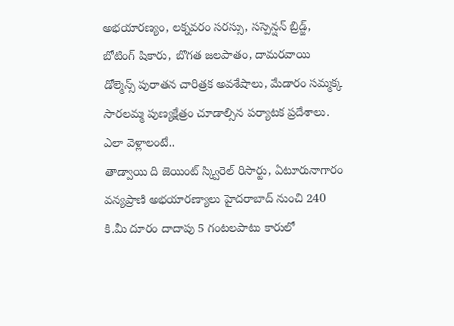అభయారణ్యం, లక్నవరం సరస్సు, సస్పెన్షన్ బ్రిడ్జ్, బోటింగ్ షికారు, బొగత జలపాతం, దామరవాయి డోల్మెన్స్ పురాతన చారిత్రక అవశేషాలు, మేడారం సమ్మక్క సారలమ్మ పుణ్యక్షేత్రం చూడాల్సిన పర్యాటక ప్రదేశాలు.
ఎలా వెళ్లాలంటే..
తాడ్వాయి ది జెయింట్ స్క్విరెల్ రిసార్టు, ఏటూరునాగారం వన్యప్రాణి అభయారణ్యాలు హైదరాబాద్ నుంచి 240 కి.మీ దూరం దాదాపు 5 గంటలపాటు కారులో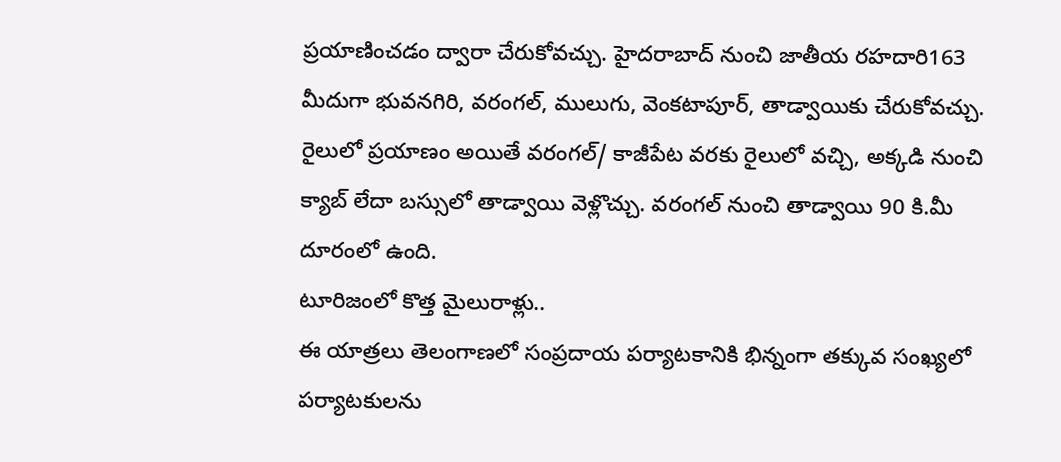ప్రయాణించడం ద్వారా చేరుకోవచ్చు. హైదరాబాద్ నుంచి జాతీయ రహదారి163 మీదుగా భువనగిరి, వరంగల్, ములుగు, వెంకటాపూర్, తాడ్వాయికు చేరుకోవచ్చు. రైలులో ప్రయాణం అయితే వరంగల్/ కాజీపేట వరకు రైలులో వచ్చి, అక్కడి నుంచి క్యాబ్ లేదా బస్సులో తాడ్వాయి వెళ్లొచ్చు. వరంగల్ నుంచి తాడ్వాయి 90 కి.మీ దూరంలో ఉంది.
టూరిజంలో కొత్త మైలురాళ్లు..
ఈ యాత్రలు తెలంగాణలో సంప్రదాయ పర్యాటకానికి భిన్నంగా తక్కువ సంఖ్యలో పర్యాటకులను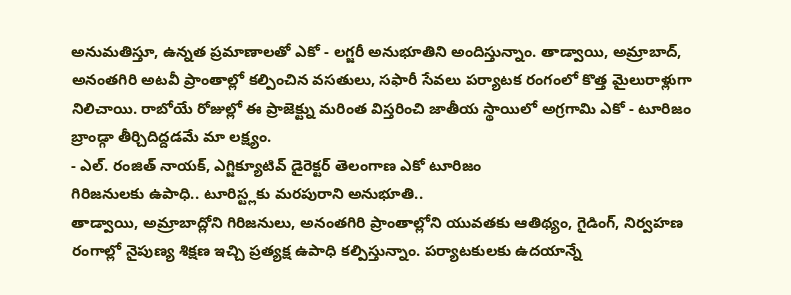అనుమతిస్తూ, ఉన్నత ప్రమాణాలతో ఎకో - లగ్జరీ అనుభూతిని అందిస్తున్నాం. తాడ్వాయి, అమ్రాబాద్, అనంతగిరి అటవీ ప్రాంతాల్లో కల్పించిన వసతులు, సఫారీ సేవలు పర్యాటక రంగంలో కొత్త మైలురాళ్లుగా నిలిచాయి. రాబోయే రోజుల్లో ఈ ప్రాజెక్ట్ను మరింత విస్తరించి జాతీయ స్థాయిలో అగ్రగామి ఎకో - టూరిజం బ్రాండ్గా తీర్చిదిద్దడమే మా లక్ష్యం.
- ఎల్. రంజిత్ నాయక్, ఎగ్జిక్యూటివ్ డైరెక్టర్ తెలంగాణ ఎకో టూరిజం
గిరిజనులకు ఉపాధి.. టూరిస్ట్లకు మరపురాని అనుభూతి..
తాడ్వాయి, అమ్రాబాద్లోని గిరిజనులు, అనంతగిరి ప్రాంతాల్లోని యువతకు ఆతిథ్యం, గైడింగ్, నిర్వహణ రంగాల్లో నైపుణ్య శిక్షణ ఇచ్చి ప్రత్యక్ష ఉపాధి కల్పిస్తున్నాం. పర్యాటకులకు ఉదయాన్నే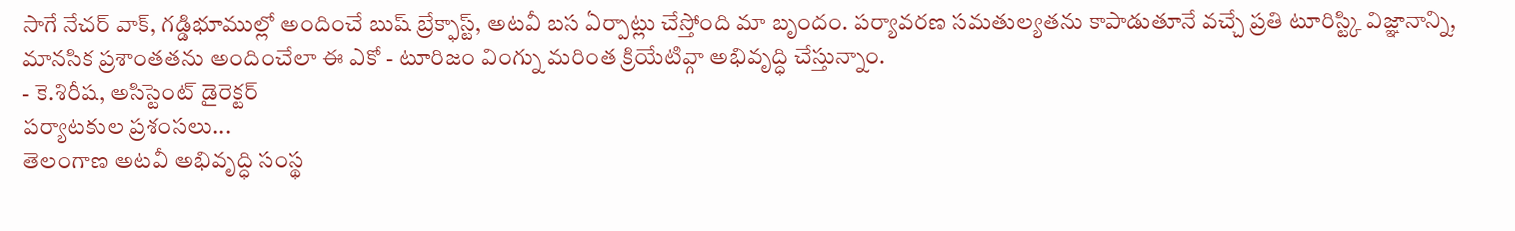సాగే నేచర్ వాక్, గడ్డిభూముల్లో అందించే బుష్ బ్రేక్ఫాస్ట్, అటవీ బస ఏర్పాట్లు చేస్తోంది మా బృందం. పర్యావరణ సమతుల్యతను కాపాడుతూనే వచ్చే ప్రతి టూరిస్ట్కి విజ్ఞానాన్ని, మానసిక ప్రశాంతతను అందించేలా ఈ ఎకో - టూరిజం వింగ్ను మరింత క్రియేటివ్గా అభివృద్ధి చేస్తున్నాం.
- కె.శిరీష, అసిస్టెంట్ డైరెక్టర్
పర్యాటకుల ప్రశంసలు...
తెలంగాణ అటవీ అభివృద్ధి సంస్థ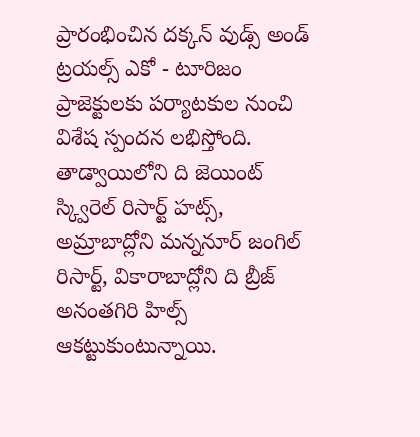ప్రారంభించిన దక్కన్ వుడ్స్ అండ్ ట్రయల్స్ ఎకో - టూరిజం ప్రాజెక్టులకు పర్యాటకుల నుంచి విశేష స్పందన లభిస్తోంది. తాడ్వాయిలోని ది జెయింట్ స్క్విరెల్ రిసార్ట్ హట్స్, అమ్రాబాద్లోని మన్ననూర్ జంగిల్ రిసార్ట్, వికారాబాద్లోని ది బ్రీజ్ అనంతగిరి హిల్స్ ఆకట్టుకుంటున్నాయి.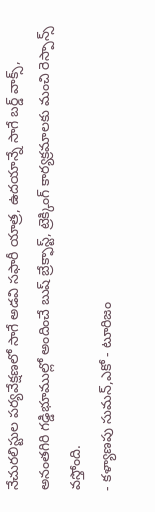నేచురలిస్టుల పర్యవేక్షణలో సాగే అడవి సఫారీ యాత్ర, ఉదయాన్నే సాగే బర్డ్ వాక్స్, అనంతగిరి గడ్డిభూముల్లో అందించే బుష్ బ్రేక్ఫాస్ట్, ట్రెక్కింగ్ కార్యక్రమాలకు మంచి రెస్పాన్స్ వస్తోంది.
- కళ్యాణపు సుమన్,ఎకో - టూరిజం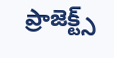ప్రాజెక్ట్స్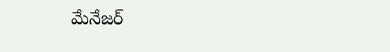మేనేజర్